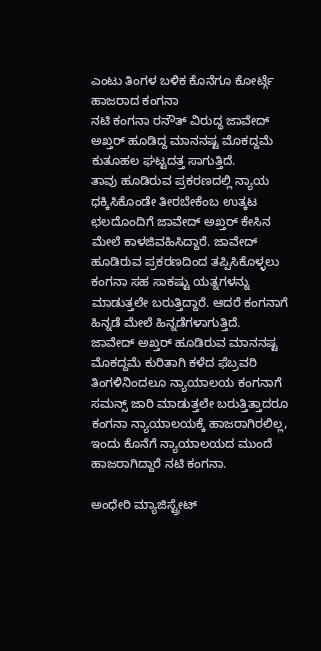ಎಂಟು ತಿಂಗಳ ಬಳಿಕ ಕೊನೆಗೂ ಕೋರ್ಟ್ಗೆ ಹಾಜರಾದ ಕಂಗನಾ
ನಟಿ ಕಂಗನಾ ರನೌತ್ ವಿರುದ್ಧ ಜಾವೇದ್ ಅಖ್ತರ್ ಹೂಡಿದ್ದ ಮಾನನಷ್ಟ ಮೊಕದ್ದಮೆ ಕುತೂಹಲ ಘಟ್ಟದತ್ತ ಸಾಗುತ್ತಿದೆ.
ತಾವು ಹೂಡಿರುವ ಪ್ರಕರಣದಲ್ಲಿ ನ್ಯಾಯ ಧಕ್ಕಿಸಿಕೊಂಡೇ ತೀರಬೇಕೆಂಬ ಉತ್ಕಟ ಛಲದೊಂದಿಗೆ ಜಾವೇದ್ ಅಖ್ತರ್ ಕೇಸಿನ ಮೇಲೆ ಕಾಳಜಿವಹಿಸಿದ್ದಾರೆ. ಜಾವೇದ್ ಹೂಡಿರುವ ಪ್ರಕರಣದಿಂದ ತಪ್ಪಿಸಿಕೊಳ್ಳಲು ಕಂಗನಾ ಸಹ ಸಾಕಷ್ಟು ಯತ್ನಗಳನ್ನು ಮಾಡುತ್ತಲೇ ಬರುತ್ತಿದ್ದಾರೆ. ಆದರೆ ಕಂಗನಾಗೆ ಹಿನ್ನಡೆ ಮೇಲೆ ಹಿನ್ನಡೆಗಳಾಗುತ್ತಿದೆ.
ಜಾವೇದ್ ಅಖ್ತರ್ ಹೂಡಿರುವ ಮಾನನಷ್ಟ ಮೊಕದ್ದಮೆ ಕುರಿತಾಗಿ ಕಳೆದ ಫೆಬ್ರವರಿ ತಿಂಗಳಿನಿಂದಲೂ ನ್ಯಾಯಾಲಯ ಕಂಗನಾಗೆ ಸಮನ್ಸ್ ಜಾರಿ ಮಾಡುತ್ತಲೇ ಬರುತ್ತಿತ್ತಾದರೂ ಕಂಗನಾ ನ್ಯಾಯಾಲಯಕ್ಕೆ ಹಾಜರಾಗಿರಲಿಲ್ಲ, ಇಂದು ಕೊನೆಗೆ ನ್ಯಾಯಾಲಯದ ಮುಂದೆ ಹಾಜರಾಗಿದ್ದಾರೆ ನಟಿ ಕಂಗನಾ.

ಅಂಧೇರಿ ಮ್ಯಾಜಿಸ್ಟ್ರೇಟ್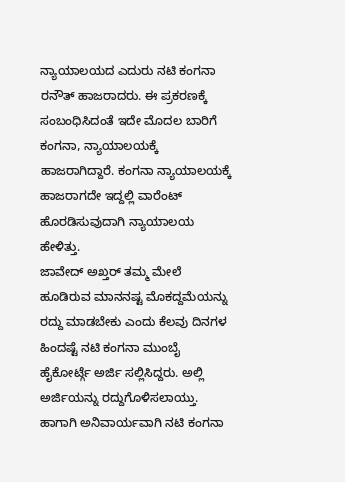ನ್ಯಾಯಾಲಯದ ಎದುರು ನಟಿ ಕಂಗನಾ ರನೌತ್ ಹಾಜರಾದರು. ಈ ಪ್ರಕರಣಕ್ಕೆ ಸಂಬಂಧಿಸಿದಂತೆ ಇದೇ ಮೊದಲ ಬಾರಿಗೆ ಕಂಗನಾ, ನ್ಯಾಯಾಲಯಕ್ಕೆ ಹಾಜರಾಗಿದ್ದಾರೆ. ಕಂಗನಾ ನ್ಯಾಯಾಲಯಕ್ಕೆ ಹಾಜರಾಗದೇ ಇದ್ದಲ್ಲಿ ವಾರೆಂಟ್ ಹೊರಡಿಸುವುದಾಗಿ ನ್ಯಾಯಾಲಯ ಹೇಳಿತ್ತು.
ಜಾವೇದ್ ಅಖ್ತರ್ ತಮ್ಮ ಮೇಲೆ ಹೂಡಿರುವ ಮಾನನಷ್ಟ ಮೊಕದ್ದಮೆಯನ್ನು ರದ್ದು ಮಾಡಬೇಕು ಎಂದು ಕೆಲವು ದಿನಗಳ ಹಿಂದಷ್ಟೆ ನಟಿ ಕಂಗನಾ ಮುಂಬೈ ಹೈಕೋರ್ಟ್ಗೆ ಅರ್ಜಿ ಸಲ್ಲಿಸಿದ್ದರು. ಅಲ್ಲಿ ಅರ್ಜಿಯನ್ನು ರದ್ದುಗೊಳಿಸಲಾಯ್ತು. ಹಾಗಾಗಿ ಅನಿವಾರ್ಯವಾಗಿ ನಟಿ ಕಂಗನಾ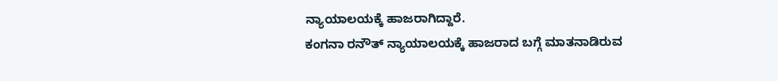ನ್ಯಾಯಾಲಯಕ್ಕೆ ಹಾಜರಾಗಿದ್ದಾರೆ.
ಕಂಗನಾ ರನೌತ್ ನ್ಯಾಯಾಲಯಕ್ಕೆ ಹಾಜರಾದ ಬಗ್ಗೆ ಮಾತನಾಡಿರುವ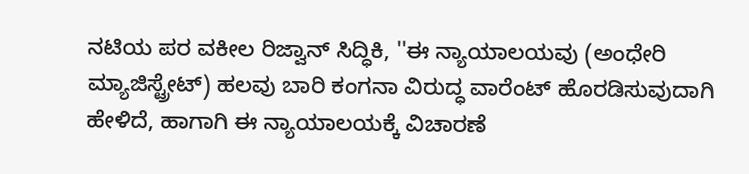ನಟಿಯ ಪರ ವಕೀಲ ರಿಜ್ವಾನ್ ಸಿದ್ಧಿಕಿ, ''ಈ ನ್ಯಾಯಾಲಯವು (ಅಂಧೇರಿ ಮ್ಯಾಜಿಸ್ಟ್ರೇಟ್) ಹಲವು ಬಾರಿ ಕಂಗನಾ ವಿರುದ್ಧ ವಾರೆಂಟ್ ಹೊರಡಿಸುವುದಾಗಿ ಹೇಳಿದೆ, ಹಾಗಾಗಿ ಈ ನ್ಯಾಯಾಲಯಕ್ಕೆ ವಿಚಾರಣೆ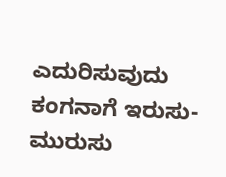ಎದುರಿಸುವುದು ಕಂಗನಾಗೆ ಇರುಸು-ಮುರುಸು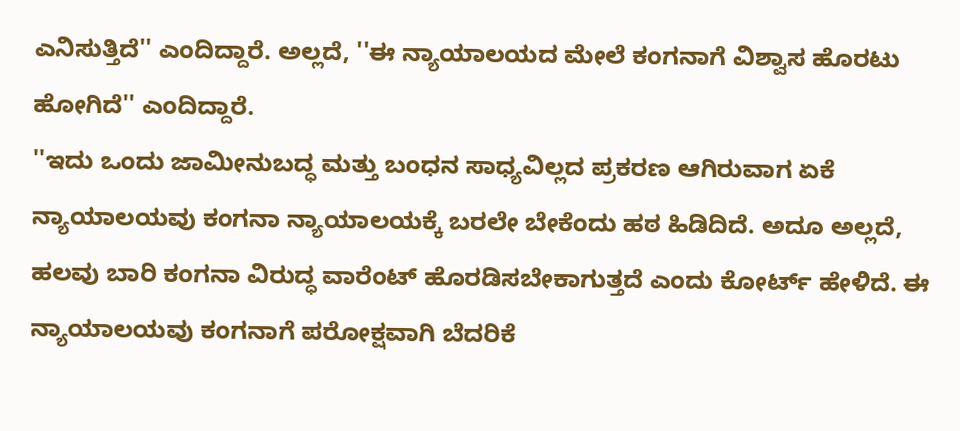ಎನಿಸುತ್ತಿದೆ'' ಎಂದಿದ್ದಾರೆ. ಅಲ್ಲದೆ, ''ಈ ನ್ಯಾಯಾಲಯದ ಮೇಲೆ ಕಂಗನಾಗೆ ವಿಶ್ವಾಸ ಹೊರಟು ಹೋಗಿದೆ'' ಎಂದಿದ್ದಾರೆ.
''ಇದು ಒಂದು ಜಾಮೀನುಬದ್ಧ ಮತ್ತು ಬಂಧನ ಸಾಧ್ಯವಿಲ್ಲದ ಪ್ರಕರಣ ಆಗಿರುವಾಗ ಏಕೆ ನ್ಯಾಯಾಲಯವು ಕಂಗನಾ ನ್ಯಾಯಾಲಯಕ್ಕೆ ಬರಲೇ ಬೇಕೆಂದು ಹಠ ಹಿಡಿದಿದೆ. ಅದೂ ಅಲ್ಲದೆ, ಹಲವು ಬಾರಿ ಕಂಗನಾ ವಿರುದ್ಧ ವಾರೆಂಟ್ ಹೊರಡಿಸಬೇಕಾಗುತ್ತದೆ ಎಂದು ಕೋರ್ಟ್ ಹೇಳಿದೆ. ಈ ನ್ಯಾಯಾಲಯವು ಕಂಗನಾಗೆ ಪರೋಕ್ಷವಾಗಿ ಬೆದರಿಕೆ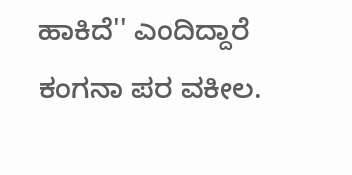ಹಾಕಿದೆ'' ಎಂದಿದ್ದಾರೆ ಕಂಗನಾ ಪರ ವಕೀಲ.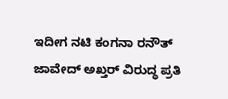ಇದೀಗ ನಟಿ ಕಂಗನಾ ರನೌತ್ ಜಾವೇದ್ ಅಖ್ತರ್ ವಿರುದ್ಧ ಪ್ರತಿ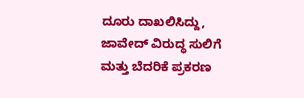ದೂರು ದಾಖಲಿಸಿದ್ದು, ಜಾವೇದ್ ವಿರುದ್ಧ ಸುಲಿಗೆ ಮತ್ತು ಬೆದರಿಕೆ ಪ್ರಕರಣ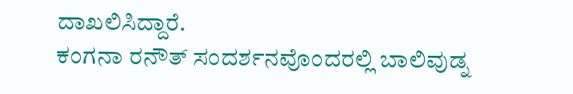ದಾಖಲಿಸಿದ್ದಾರೆ.
ಕಂಗನಾ ರನೌತ್ ಸಂದರ್ಶನವೊಂದರಲ್ಲಿ ಬಾಲಿವುಡ್ನ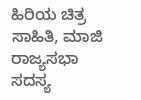ಹಿರಿಯ ಚಿತ್ರ ಸಾಹಿತಿ, ಮಾಜಿ ರಾಜ್ಯಸಭಾ ಸದಸ್ಯ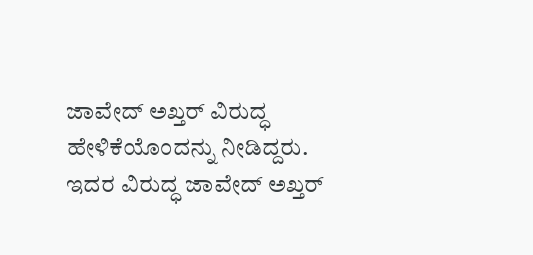ಜಾವೇದ್ ಅಖ್ತರ್ ವಿರುದ್ಧ ಹೇಳಿಕೆಯೊಂದನ್ನು ನೀಡಿದ್ದರು. ಇದರ ವಿರುದ್ಧ ಜಾವೇದ್ ಅಖ್ತರ್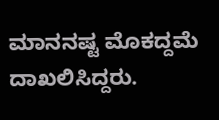ಮಾನನಷ್ಟ ಮೊಕದ್ದಮೆ ದಾಖಲಿಸಿದ್ದರು.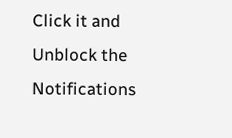Click it and Unblock the Notifications